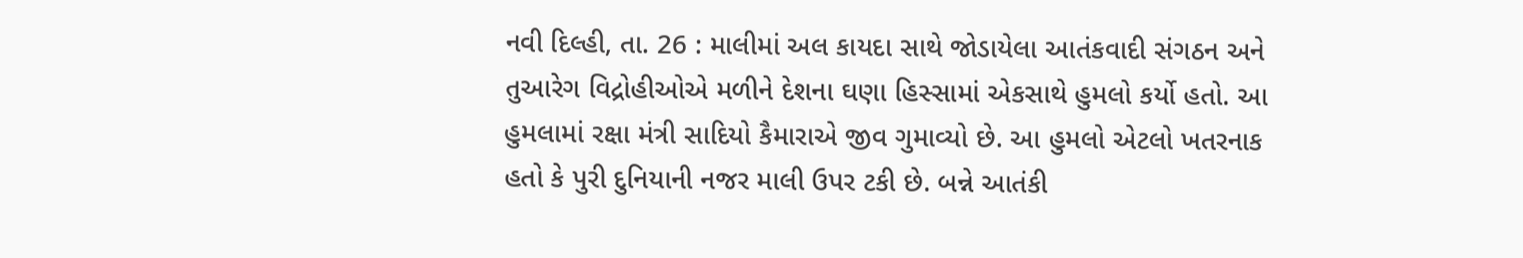નવી દિલ્હી, તા. 26 : માલીમાં અલ કાયદા સાથે જોડાયેલા આતંકવાદી સંગઠન અને તુઆરેગ વિદ્રોહીઓએ મળીને દેશના ઘણા હિસ્સામાં એકસાથે હુમલો કર્યો હતો. આ હુમલામાં રક્ષા મંત્રી સાદિયો કૈમારાએ જીવ ગુમાવ્યો છે. આ હુમલો એટલો ખતરનાક હતો કે પુરી દુનિયાની નજર માલી ઉપર ટકી છે. બન્ને આતંકી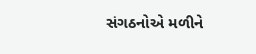સંગઠનોએ મળીને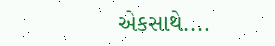એકસાથે....